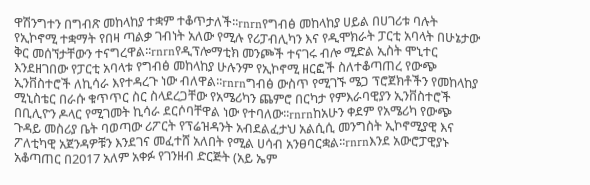ዋሽንግተን በግብጽ መከላከያ ተቋም ተቆጥታለች፡፡rnrnየግብፅ መከላከያ ሀይል በሀገሪቱ ባሉት የኢኮኖሚ ተቋማት የበዛ ጣልቃ ገብነት አለው የሚሉ የሪፓብሊካን እና የዲሞክራት ፓርቲ አባላት በሁኔታው ቅር መሰኘታቸውን ተናግረዋል፡፡rnrnየዲፕሎማቲክ መንጮች ተናገሩ ብሎ ሚድል ኢስት ሞኒተር እንደዘገበው የፓርቲ አባላቱ የግብፅ መከላከያ ሁሉንም የኢኮኖሚ ዘርፎች ስለተቆጣጠረ የውጭ ኢንቨስተሮች ለኪሳራ እየተዳረጉ ነው ብለዋል፡፡rnrnግብፅ ውስጥ የሚገኙ ሜጋ ፕሮጀክቶችን የመከላከያ ሚኒስቴር በራሱ ቁጥጥር ስር ስላደረጋቸው የአሜሪካን ጨምሮ በርካታ የምእራባዊያን ኢንቨስተሮች በቢሊዮን ዶላር የሚገመት ኪሳራ ደርሶባቸዋል ነው የተባለው፡፡rnrnከአሁን ቀደም የአሜሪካ የውጭ ጉዳይ መስሪያ ቤት ባወጣው ሪፖርት የፕሬዝዳንት አብደልፈታህ አልሲሲ መንግስት ኢኮኖሚያዊ እና ፖለቲካዊ አጀንዳዎቹን እንደገና መፈተሸ አለበት የሚል ሀሳብ አንፀባርቋል፡፡rnrnእንደ አውሮፓዊያኑ አቆጣጠር በ2017 አለም አቀፉ የገንዘብ ድርጅት (አይ ኤም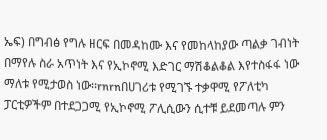ኤፍ) በግብፅ የግሉ ዘርፍ በመዳከሙ እና የመከላከያው ጣልቃ ገብነት በማየሉ ስራ አጥነት እና የኢኮኖሚ እድገር ማሽቆልቆል እየተስፋፋ ነው ማለቱ የሚታወስ ነው፡፡rnrnበሀገሪቱ የሚገኙ ተቃዋሚ የፖለቲካ ፓርቲዎችም በተደጋጋሚ የኢኮኖሚ ፖሊሲውን ሲተቹ ይደመጣሉ ምን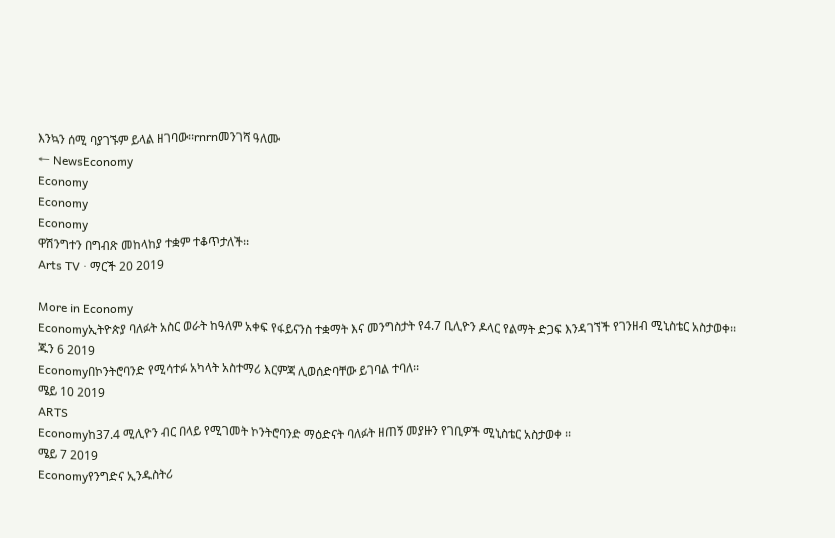እንኳን ሰሚ ባያገኙም ይላል ዘገባው፡፡rnrnመንገሻ ዓለሙ
← NewsEconomy
Economy
Economy
Economy
ዋሽንግተን በግብጽ መከላከያ ተቋም ተቆጥታለች፡፡
Arts TV · ማርች 20 2019

More in Economy
Economyኢትዮጵያ ባለፉት አስር ወራት ከዓለም አቀፍ የፋይናንስ ተቋማት እና መንግስታት የ4.7 ቢሊዮን ዶላር የልማት ድጋፍ እንዳገኘች የገንዘብ ሚኒስቴር አስታወቀ፡፡
ጁን 6 2019
Economyበኮንትሮባንድ የሚሳተፉ አካላት አስተማሪ እርምጃ ሊወሰድባቸው ይገባል ተባለ፡፡
ሜይ 10 2019
ARTS
Economyከ37.4 ሚሊዮን ብር በላይ የሚገመት ኮንትሮባንድ ማዕድናት ባለፉት ዘጠኝ መያዙን የገቢዎች ሚኒስቴር አስታወቀ ፡፡
ሜይ 7 2019
Economyየንግድና ኢንዱስትሪ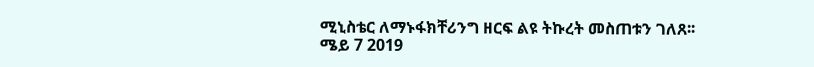ሚኒስቴር ለማኑፋክቸሪንግ ዘርፍ ልዩ ትኩረት መስጠቱን ገለጸ፡፡
ሜይ 7 2019